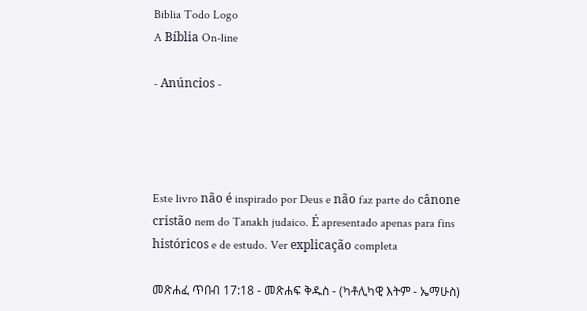Biblia Todo Logo
A Bíblia On-line

- Anúncios -




Este livro não é inspirado por Deus e não faz parte do cânone cristão nem do Tanakh judaico. É apresentado apenas para fins históricos e de estudo. Ver explicação completa

መጽሐፈ ጥበብ 17:18 - መጽሐፍ ቅዱስ - (ካቶሊካዊ እትም - ኤማሁስ)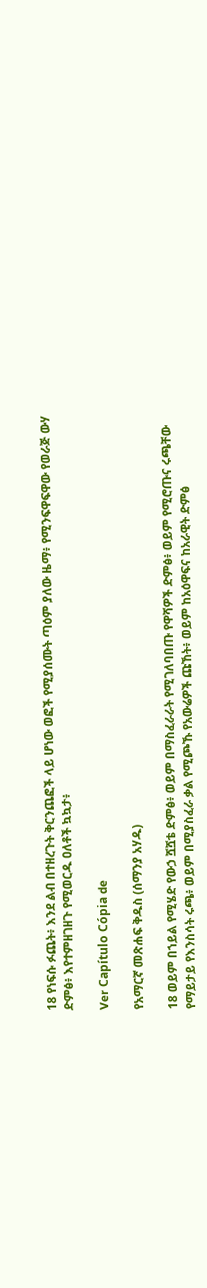18 የነፍሱ ፉጨት፥ እንደ ልብ በተዘረጉት ቅርንጨፎች ላይ ሆነው ወፎች የሚያሰሙት ጣዕም ያለው ዜማ፥ የሚንፍዋፍዋው የወራጅ ውሃ ድምፅ፥ እየተምዘገዘጉ የሚወርዱ ዐለቶች ኳኳታ፥

Ver Capítulo Cópia de

የአማርኛ መጽሐፍ ቅዱስ (ሰማንያ አሃዱ)

18 ወይም በኀይል የሚሄድ የውኃ ሿሿቴ ድምፅ፥ ወይም በማስፈራራት የሚገለባበጡ የዋሻዎች ድምፅ፥ ወይም የሚሮጡና ሩጫቸው የማይታይ የእንስሳት ሩጫ፥ ወይም በሚያስፈራ ቃል የሚጮኹ የአውሬዎች ጩኸት፥ ወይም ከአዕዋፍና ከአራዊት ድምፅ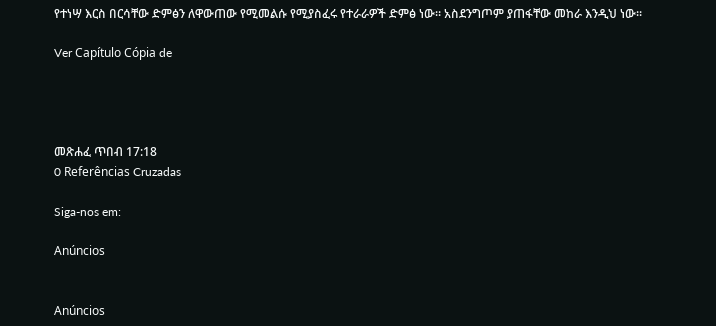የተነሣ እርስ በርሳቸው ድምፅን ለዋውጠው የሚመልሱ የሚያስፈሩ የተራራዎች ድምፅ ነው። አስደንግጦም ያጠፋቸው መከራ እንዲህ ነው።

Ver Capítulo Cópia de




መጽሐፈ ጥበብ 17:18
0 Referências Cruzadas

Siga-nos em:

Anúncios


Anúncios